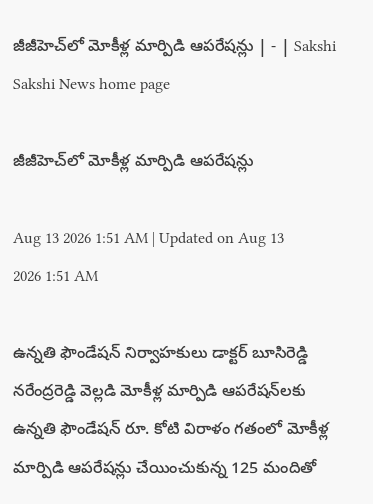జీజీహెచ్‌లో మోకీళ్ల మార్పిడి ఆపరేషన్లు | - | Sakshi
Sakshi News home page

జీజీహెచ్‌లో మోకీళ్ల మార్పిడి ఆపరేషన్లు

Aug 13 2026 1:51 AM | Updated on Aug 13 2026 1:51 AM

ఉన్నతి ఫౌండేషన్‌ నిర్వాహకులు డాక్టర్‌ బూసిరెడ్డి నరేంద్రరెడ్డి వెల్లడి మోకీళ్ల మార్పిడి ఆపరేషన్‌లకు ఉన్నతి ఫౌండేషన్‌ రూ. కోటి విరాళం గతంలో మోకీళ్ల మార్పిడి ఆపరేషన్లు చేయించుకున్న 125 మందితో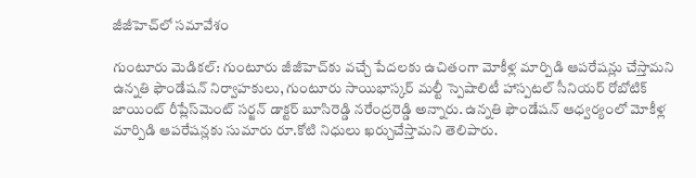జీజీహెచ్‌లో సమావేశం

గుంటూరు మెడికల్‌: గుంటూరు జీజీహెచ్‌కు వచ్చే పేదలకు ఉచితంగా మోకీళ్ల మార్పిడి ఆపరేషన్లు చేస్తామని ఉన్నతి ఫౌండేషన్‌ నిర్వాహకులు, గుంటూరు సాయిభాస్కర్‌ మల్టీ స్పెషాలిటీ హాస్పటల్‌ సీనియర్‌ రోబోటిక్‌ జాయింట్‌ రీప్లేస్‌మెంట్‌ సర్జన్‌ డాక్టర్‌ బూసిరెడ్డి నరేంద్రరెడ్డి అన్నారు. ఉన్నతి ఫౌండేషన్‌ ఆధ్వర్యంలో మోకీళ్ల మార్పిడి ఆపరేషన్లకు సుమారు రూ.కోటి నిధులు ఖర్చుచేస్తామని తెలిపారు.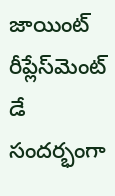జాయింట్‌ రీప్లేస్‌మెంట్‌ డే సందర్భంగా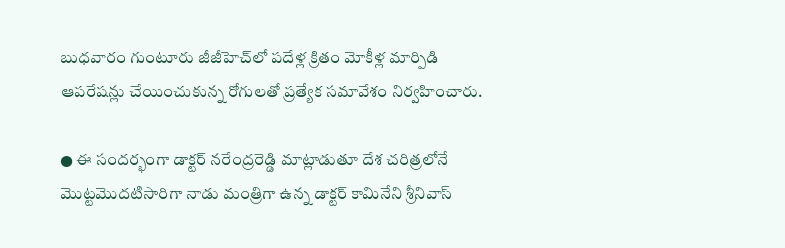బుధవారం గుంటూరు జీజీహెచ్‌లో పదేళ్ల క్రితం మోకీళ్ల మార్పిడి ఆపరేషన్లు చేయించుకున్న రోగులతో ప్రత్యేక సమావేశం నిర్వహించారు.

● ఈ సందర్భంగా డాక్టర్‌ నరేంద్రరెడ్డి మాట్లాడుతూ దేశ చరిత్రలోనే మొట్టమొదటిసారిగా నాడు మంత్రిగా ఉన్న డాక్టర్‌ కామినేని శ్రీనివాస్‌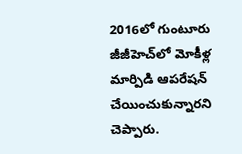2016లో గుంటూరు జీజీహెచ్‌లో మోకీళ్ల మార్పిడి ఆపరేషన్‌ చేయించుకున్నారని చెప్పారు.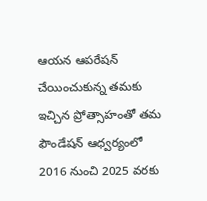ఆయన ఆపరేషన్‌ చేయించుకున్న తమకు ఇచ్చిన ప్రోత్సాహంతో తమ ఫౌండేషన్‌ ఆధ్వర్యంలో 2016 నుంచి 2025 వరకు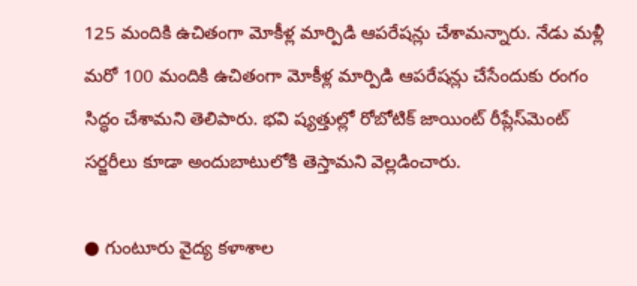125 మందికి ఉచితంగా మోకీళ్ల మార్పిడి ఆపరేషన్లు చేశామన్నారు. నేడు మళ్లీ మరో 100 మందికి ఉచితంగా మోకీళ్ల మార్పిడి ఆపరేషన్లు చేసేందుకు రంగం సిద్ధం చేశామని తెలిపారు. భవి ష్యత్తుల్లో రోబోటిక్‌ జాయింట్‌ రీప్లేస్‌మెంట్‌ సర్జరీలు కూడా అందుబాటులోకి తెస్తామని వెల్లడించారు.

● గుంటూరు వైద్య కళాశాల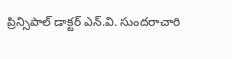ప్రిన్సిపాల్‌ డాక్టర్‌ ఎన్‌.వి. సుందరాచారి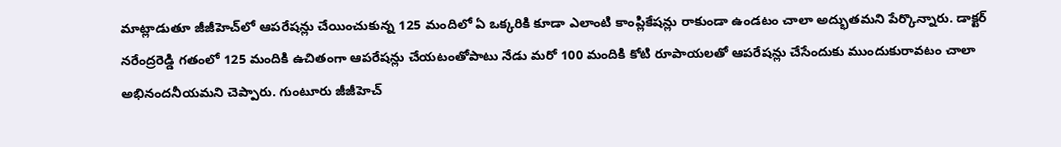మాట్లాడుతూ జీజీహెచ్‌లో ఆపరేషన్లు చేయించుకున్న 125 మందిలో ఏ ఒక్కరికి కూడా ఎలాంటి కాంప్లికేషన్లు రాకుండా ఉండటం చాలా అద్భుతమని పేర్కొన్నారు. డాక్టర్‌ నరేంద్రరెడ్డి గతంలో 125 మందికి ఉచితంగా ఆపరేషన్లు చేయటంతోపాటు నేడు మరో 100 మందికి కోటి రూపాయలతో ఆపరేషన్లు చేసేందుకు ముందుకురావటం చాలా అభినందనీయమని చెప్పారు. గుంటూరు జీజీహెచ్‌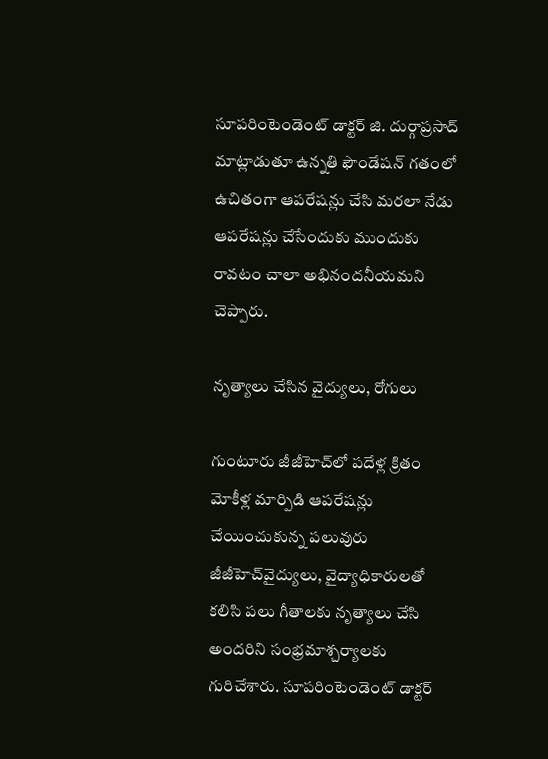సూపరింటెండెంట్‌ డాక్టర్‌ జి. దుర్గాప్రసాద్‌ మాట్లాడుతూ ఉన్నతి ఫౌండేషన్‌ గతంలో ఉచితంగా ఆపరేషన్లు చేసి మరలా నేడు ఆపరేషన్లు చేసేందుకు ముందుకు రావటం చాలా అభినందనీయమని చెప్పారు.

నృత్యాలు చేసిన వైద్యులు, రోగులు

గుంటూరు జీజీహెచ్‌లో పదేళ్ల క్రితం మోకీళ్ల మార్పిడి ఆపరేషన్లు చేయించుకున్న పలువురు జీజీహెచ్‌వైద్యులు, వైద్యాధికారులతో కలిసి పలు గీతాలకు నృత్యాలు చేసి అందరిని సంభ్రమాశ్చర్యాలకు గురిచేశారు. సూపరింటెండెంట్‌ డాక్టర్‌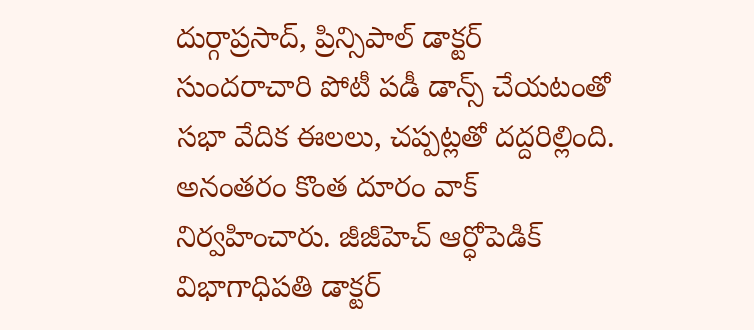దుర్గాప్రసాద్‌, ప్రిన్సిపాల్‌ డాక్టర్‌ సుందరాచారి పోటీ పడీ డాన్స్‌ చేయటంతో సభా వేదిక ఈలలు, చప్పట్లతో దద్దరిల్లింది. అనంతరం కొంత దూరం వాక్‌ నిర్వహించారు. జీజీహెచ్‌ ఆర్ధోపెడిక్‌ విభాగాధిపతి డాక్టర్‌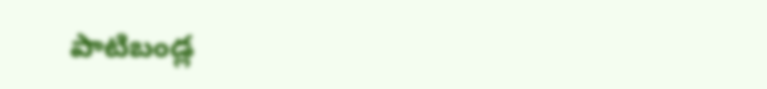పాటిబండ్ల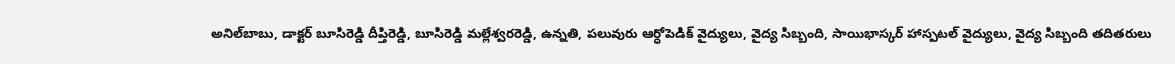అనిల్‌బాబు, డాక్టర్‌ బూసిరెడ్డి దీప్తిరెడ్డి, బూసిరెడ్డి మల్లేశ్వరరెడ్డి, ఉన్నతి, పలువురు ఆర్ధోపెడిక్‌ వైద్యులు, వైద్య సిబ్బంది, సాయిభాస్కర్‌ హాస్పటల్‌ వైద్యులు, వైద్య సిబ్బంది తదితరులు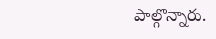పాల్గొన్నారు.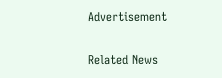Advertisement

Related News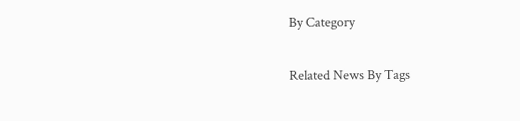By Category

Related News By Tags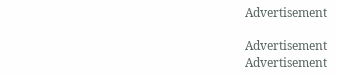Advertisement

Advertisement
Advertisement